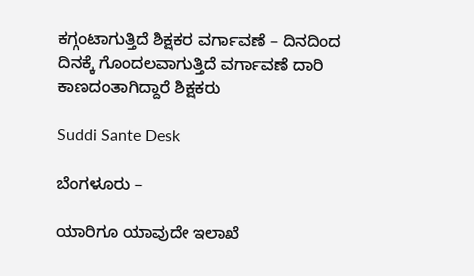ಕಗ್ಗಂಟಾಗುತ್ತಿದೆ ಶಿಕ್ಷಕರ ವರ್ಗಾವಣೆ – ದಿನದಿಂದ ದಿನಕ್ಕೆ ಗೊಂದಲವಾಗುತ್ತಿದೆ ವರ್ಗಾವಣೆ ದಾರಿ ಕಾಣದಂತಾಗಿದ್ದಾರೆ ಶಿಕ್ಷಕರು

Suddi Sante Desk

ಬೆಂಗಳೂರು –

ಯಾರಿಗೂ ಯಾವುದೇ ಇಲಾಖೆ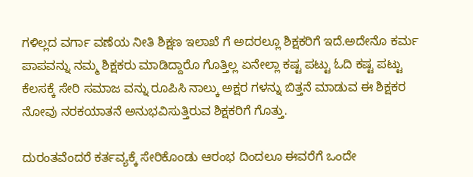ಗಳಿಲ್ಲದ ವರ್ಗಾ ವಣೆಯ ನೀತಿ ಶಿಕ್ಷಣ ಇಲಾಖೆ ಗೆ ಅದರಲ್ಲೂ ಶಿಕ್ಷಕರಿಗೆ ಇದೆ‌‌.ಅದೇನೊ ಕರ್ಮ ಪಾಪವನ್ನು ನಮ್ಮ ಶಿಕ್ಷಕರು ಮಾಡಿದ್ದಾರೊ ಗೊತ್ತಿಲ್ಲ ಏನೇಲ್ಲಾ ಕಷ್ಟ ಪಟ್ಟು ಓದಿ ಕಷ್ಟ ಪಟ್ಟು ಕೆಲಸಕ್ಕೆ ಸೇರಿ ಸಮಾಜ ವನ್ನು ರೂಪಿಸಿ ನಾಲ್ಕು ಅಕ್ಷರ ಗಳನ್ನು ಬಿತ್ತನೆ ಮಾಡುವ ಈ ಶಿಕ್ಷಕರ ನೋವು ನರಕಯಾತನೆ ಅನುಭವಿಸುತ್ತಿರುವ ಶಿಕ್ಷಕರಿಗೆ ಗೊತ್ತು.

ದುರಂತವೆಂದರೆ ಕರ್ತವ್ಯಕ್ಕೆ ಸೇರಿಕೊಂಡು ಆರಂಭ ದಿಂದಲೂ ಈವರೆಗೆ ಒಂದೇ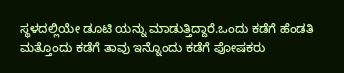ಸ್ಥಳದಲ್ಲಿಯೇ ಡೂಟಿ ಯನ್ನು ಮಾಡುತ್ತಿದ್ದಾರೆ.ಒಂದು ಕಡೆಗೆ ಹೆಂಡತಿ ಮತ್ತೊಂದು ಕಡೆಗೆ ತಾವು ಇನ್ನೊಂದು ಕಡೆಗೆ ಪೋಷಕರು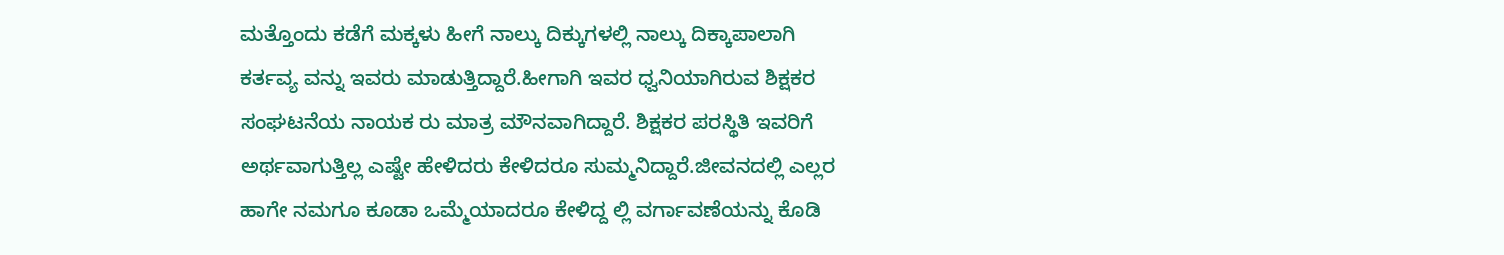ಮತ್ತೊಂದು ಕಡೆಗೆ ಮಕ್ಕಳು ಹೀಗೆ ನಾಲ್ಕು ದಿಕ್ಕುಗಳಲ್ಲಿ ನಾಲ್ಕು ದಿಕ್ಕಾಪಾಲಾಗಿ ಕರ್ತವ್ಯ ವನ್ನು ಇವರು ಮಾಡುತ್ತಿದ್ದಾರೆ.ಹೀಗಾಗಿ ಇವರ ಧ್ವನಿಯಾಗಿರುವ ಶಿಕ್ಷಕರ ಸಂಘಟನೆಯ ನಾಯಕ ರು ಮಾತ್ರ ಮೌನವಾಗಿದ್ದಾರೆ. ಶಿಕ್ಷಕರ ಪರಸ್ಥಿತಿ ಇವರಿಗೆ ಅರ್ಥವಾಗುತ್ತಿಲ್ಲ ಎಷ್ಟೇ ಹೇಳಿದರು ಕೇಳಿದರೂ ಸುಮ್ಮನಿದ್ದಾರೆ.ಜೀವನದಲ್ಲಿ ಎಲ್ಲರ ಹಾಗೇ ನಮಗೂ ಕೂಡಾ ಒಮ್ಮೆಯಾದರೂ ಕೇಳಿದ್ದ ಲ್ಲಿ ವರ್ಗಾವಣೆಯನ್ನು ಕೊಡಿ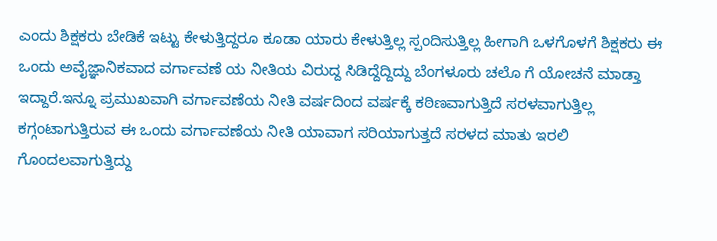ಎಂದು ಶಿಕ್ಷಕರು ಬೇಡಿಕೆ ಇಟ್ಟು ಕೇಳುತ್ತಿದ್ದರೂ ಕೂಡಾ ಯಾರು ಕೇಳುತ್ತಿಲ್ಲ ಸ್ಪಂದಿಸುತ್ತಿಲ್ಲ ಹೀಗಾಗಿ ಒಳಗೊಳಗೆ ಶಿಕ್ಷಕರು ಈ ಒಂದು ಅವೈಜ್ಞಾನಿಕವಾದ ವರ್ಗಾವಣೆ ಯ ನೀತಿಯ ವಿರುದ್ದ ಸಿಡಿದ್ದೆದ್ದಿದ್ದು ಬೆಂಗಳೂರು ಚಲೊ ಗೆ ಯೋಚನೆ ಮಾಡ್ತಾ ಇದ್ದಾರೆ.ಇನ್ನೂ ಪ್ರಮುಖವಾಗಿ ವರ್ಗಾವಣೆಯ ನೀತಿ ವರ್ಷದಿಂದ ವರ್ಷಕ್ಕೆ ಕಠಿಣವಾಗುತ್ತಿದೆ ಸರಳವಾಗುತ್ತಿಲ್ಲ ಕಗ್ಗಂಟಾಗುತ್ತಿರುವ ಈ ಒಂದು ವರ್ಗಾವಣೆಯ ನೀತಿ ಯಾವಾಗ ಸರಿಯಾಗುತ್ತದೆ ಸರಳದ ಮಾತು ಇರಲಿ ಗೊಂದಲವಾಗುತ್ತಿದ್ದು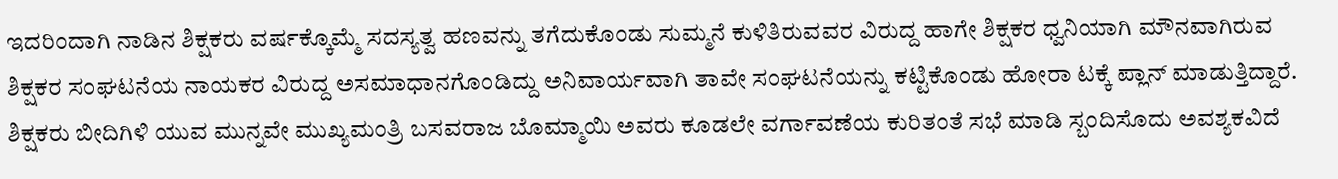ಇದರಿಂದಾಗಿ ನಾಡಿನ ಶಿಕ್ಷಕರು ವರ್ಷಕ್ಕೊಮ್ಮೆ ಸದಸ್ಯತ್ವ ಹಣವನ್ನು ತಗೆದುಕೊಂಡು ಸುಮ್ಮನೆ ಕುಳಿತಿರುವವರ ವಿರುದ್ದ ಹಾಗೇ ಶಿಕ್ಷಕರ ಧ್ವನಿಯಾಗಿ ಮೌನವಾಗಿರುವ ಶಿಕ್ಷಕರ ಸಂಘಟನೆಯ ನಾಯಕರ ವಿರುದ್ದ ಅಸಮಾಧಾನಗೊಂಡಿದ್ದು ಅನಿವಾರ್ಯವಾಗಿ ತಾವೇ ಸಂಘಟನೆಯನ್ನು ಕಟ್ಟಿಕೊಂಡು ಹೋರಾ ಟಕ್ಕೆ ಪ್ಲಾನ್ ಮಾಡುತ್ತಿದ್ದಾರೆ. ಶಿಕ್ಷಕರು ಬೀದಿಗಿಳಿ ಯುವ ಮುನ್ನವೇ ಮುಖ್ಯಮಂತ್ರಿ ಬಸವರಾಜ ಬೊಮ್ಮಾಯಿ ಅವರು ಕೂಡಲೇ ವರ್ಗಾವಣೆಯ ಕುರಿತಂತೆ ಸಭೆ ಮಾಡಿ ಸ್ಬಂದಿಸೊದು ಅವಶ್ಯಕವಿದೆ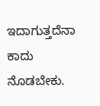ಇದಾಗುತ್ತದೆನಾ ಕಾದು ನೊಡಬೇಕು.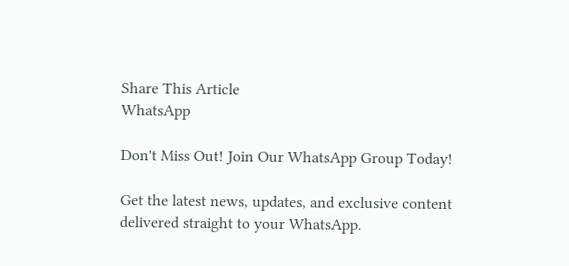Share This Article
WhatsApp

Don't Miss Out! Join Our WhatsApp Group Today!

Get the latest news, updates, and exclusive content delivered straight to your WhatsApp.